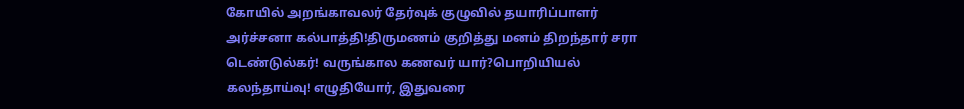கோயில் அறங்காவலர் தேர்வுக் குழுவில் தயாரிப்பாளர் அர்ச்சனா கல்பாத்தி!திருமணம் குறித்து மனம் திறந்தார் சரா டெண்டுல்கர்! வருங்கால கணவர் யார்?பொறியியல் கலந்தாய்வு! எழுதியோர், இதுவரை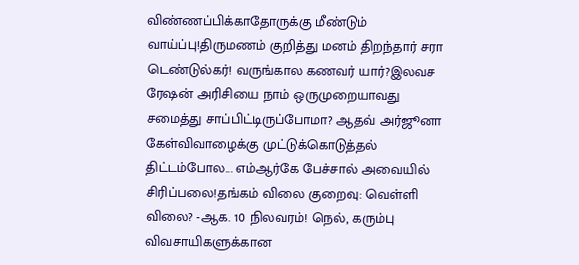விண்ணப்பிக்காதோருக்கு மீண்டும் வாய்ப்பு!திருமணம் குறித்து மனம் திறந்தார் சரா டெண்டுல்கர்! வருங்கால கணவர் யார்?இலவச ரேஷன் அரிசியை நாம் ஒருமுறையாவது சமைத்து சாப்பிட்டிருப்போமா? ஆதவ் அர்ஜூனா கேள்விவாழைக்கு முட்டுக்கொடுத்தல் திட்டம்போல... எம்ஆர்கே பேச்சால் அவையில் சிரிப்பலை!தங்கம் விலை குறைவு: வெள்ளி விலை? -ஆக. 10 நிலவரம்! நெல், கரும்பு விவசாயிகளுக்கான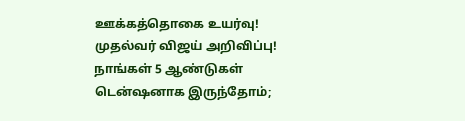ஊக்கத்தொகை உயர்வு! முதல்வர் விஜய் அறிவிப்பு! நாங்கள் 5 ஆண்டுகள் டென்ஷனாக இருந்தோம்;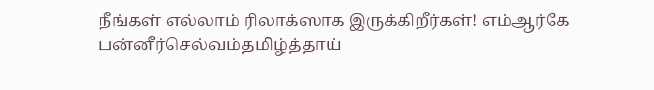நீங்கள் எல்லாம் ரிலாக்ஸாக இருக்கிறீர்கள்! எம்ஆர்கே பன்னீர்செல்வம்தமிழ்த்தாய்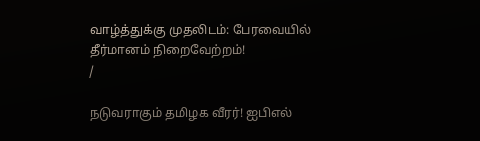வாழ்த்துக்கு முதலிடம்: பேரவையில் தீர்மானம் நிறைவேற்றம்!
/

நடுவராகும் தமிழக வீரர்! ஐபிஎல்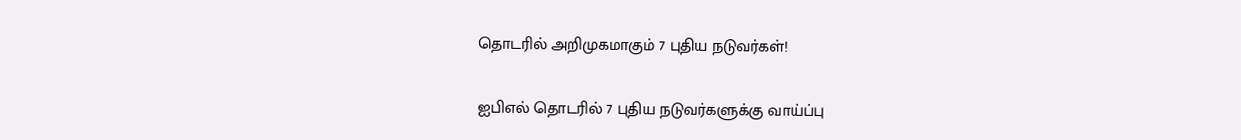தொடரில் அறிமுகமாகும் 7 புதிய நடுவர்கள்!

ஐபிஎல் தொடரில் 7 புதிய நடுவர்களுக்கு வாய்ப்பு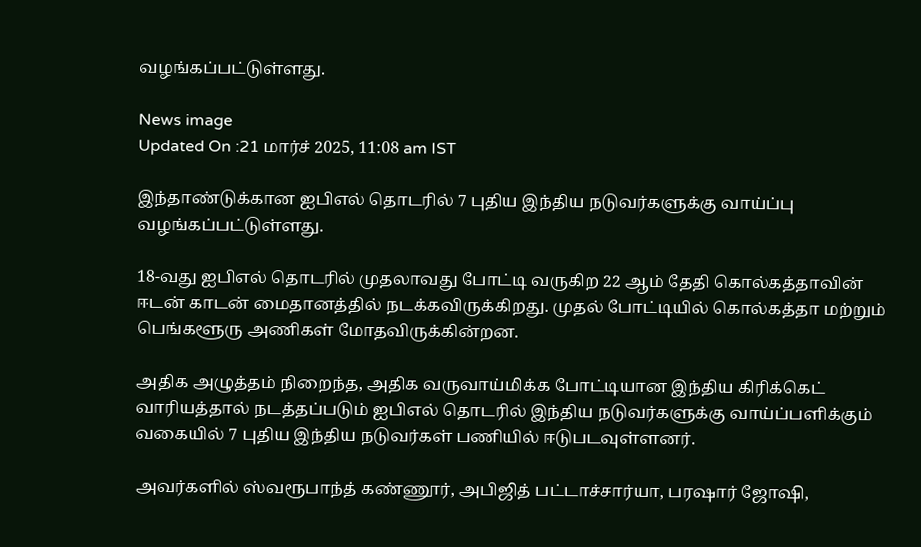வழங்கப்பட்டுள்ளது.

News image
Updated On :21 மார்ச் 2025, 11:08 am IST

இந்தாண்டுக்கான ஐபிஎல் தொடரில் 7 புதிய இந்திய நடுவர்களுக்கு வாய்ப்பு வழங்கப்பட்டுள்ளது.

18-வது ஐபிஎல் தொடரில் முதலாவது போட்டி வருகிற 22 ஆம் தேதி கொல்கத்தாவின் ஈடன் காடன் மைதானத்தில் நடக்கவிருக்கிறது. முதல் போட்டியில் கொல்கத்தா மற்றும் பெங்களூரு அணிகள் மோதவிருக்கின்றன.

அதிக அழுத்தம் நிறைந்த, அதிக வருவாய்மிக்க போட்டியான இந்திய கிரிக்கெட் வாரியத்தால் நடத்தப்படும் ஐபிஎல் தொடரில் இந்திய நடுவர்களுக்கு வாய்ப்பளிக்கும் வகையில் 7 புதிய இந்திய நடுவர்கள் பணியில் ஈடுபடவுள்ளனர்.

அவர்களில் ஸ்வரூபாந்த் கண்ணூர், அபிஜித் பட்டாச்சார்யா, பரஷார் ஜோஷி,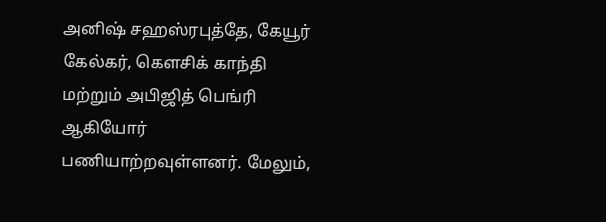அனிஷ் சஹஸ்ரபுத்தே, கேயூர் கேல்கர், கௌசிக் காந்தி மற்றும் அபிஜித் பெங்ரி ஆகியோர் பணியாற்றவுள்ளனர். மேலும்,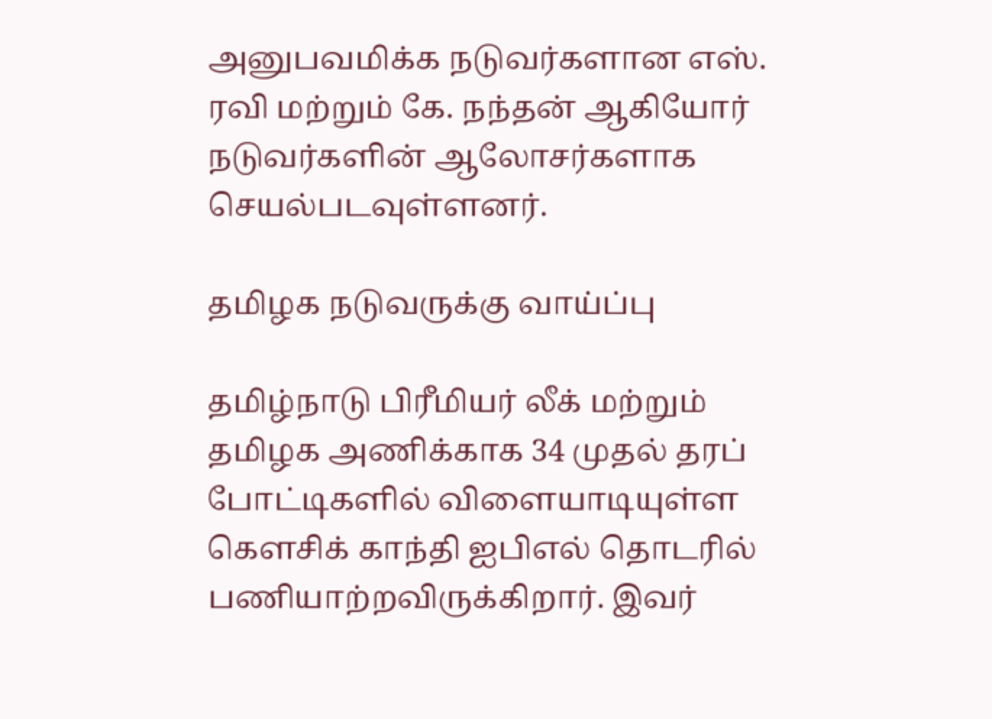அனுபவமிக்க நடுவர்களான எஸ். ரவி மற்றும் கே. நந்தன் ஆகியோர் நடுவர்களின் ஆலோசர்களாக செயல்படவுள்ளனர்.

தமிழக நடுவருக்கு வாய்ப்பு

தமிழ்நாடு பிரீமியர் லீக் மற்றும் தமிழக அணிக்காக 34 முதல் தரப் போட்டிகளில் விளையாடியுள்ள கௌசிக் காந்தி ஐபிஎல் தொடரில் பணியாற்றவிருக்கிறார். இவர்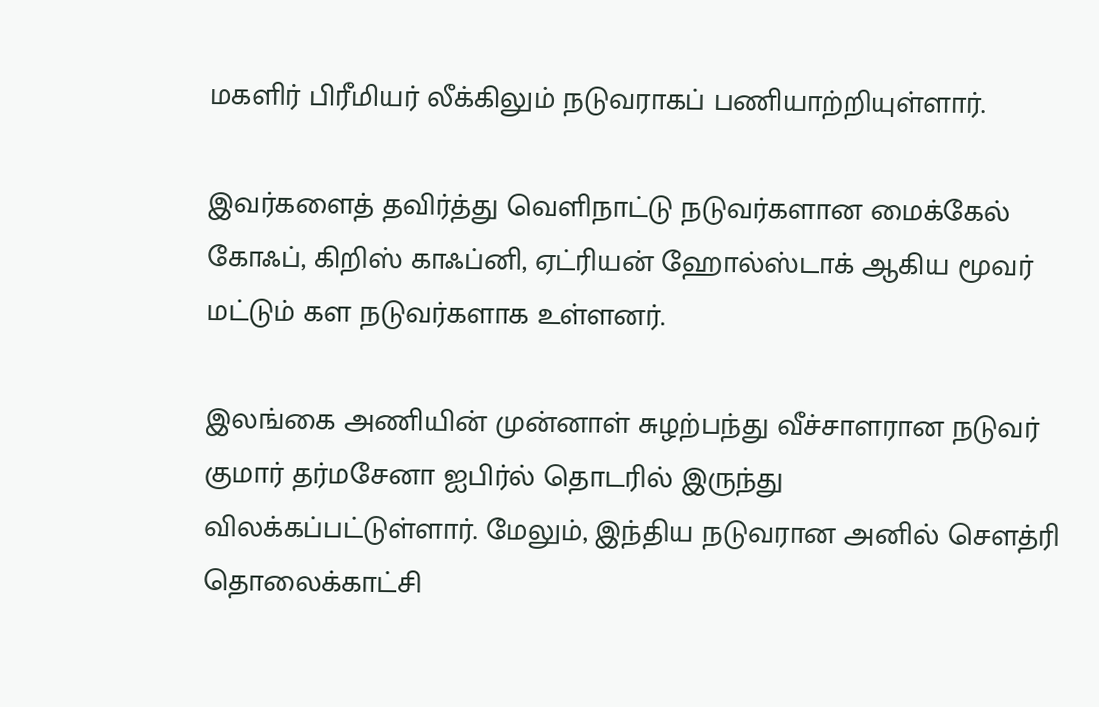மகளிர் பிரீமியர் லீக்கிலும் நடுவராகப் பணியாற்றியுள்ளார்.

இவர்களைத் தவிர்த்து வெளிநாட்டு நடுவர்களான மைக்கேல் கோஃப், கிறிஸ் காஃப்னி, ஏட்ரியன் ஹோல்ஸ்டாக் ஆகிய மூவர் மட்டும் கள நடுவர்களாக உள்ளனர்.

இலங்கை அணியின் முன்னாள் சுழற்பந்து வீச்சாளரான நடுவர் குமார் தர்மசேனா ஐபிர்ல் தொடரில் இருந்து விலக்கப்பட்டுள்ளார். மேலும், இந்திய நடுவரான அனில் சௌத்ரி தொலைக்காட்சி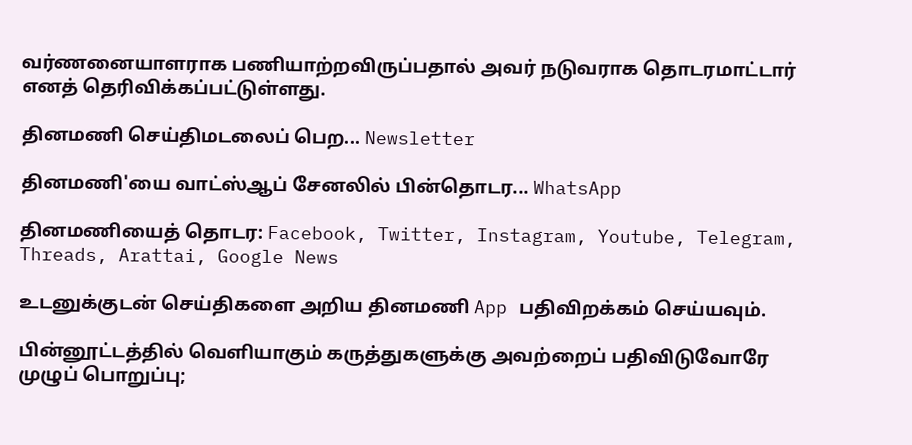வர்ணனையாளராக பணியாற்றவிருப்பதால் அவர் நடுவராக தொடரமாட்டார் எனத் தெரிவிக்கப்பட்டுள்ளது.

தினமணி செய்திமடலைப் பெற... Newsletter

தினமணி'யை வாட்ஸ்ஆப் சேனலில் பின்தொடர... WhatsApp

தினமணியைத் தொடர: Facebook, Twitter, Instagram, Youtube, Telegram, Threads, Arattai, Google News

உடனுக்குடன் செய்திகளை அறிய தினமணி App பதிவிறக்கம் செய்யவும்.

பின்னூட்டத்தில் வெளியாகும் கருத்துகளுக்கு அவற்றைப் பதிவிடுவோரே முழுப் பொறுப்பு;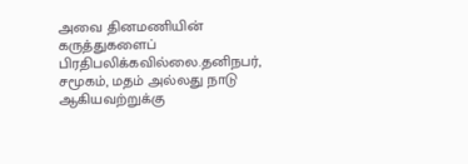அவை தினமணியின் கருத்துகளைப் பிரதிபலிக்கவில்லை.தனிநபர், சமூகம், மதம் அல்லது நாடு ஆகியவற்றுக்கு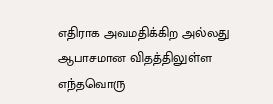எதிராக அவமதிக்கிற அல்லது ஆபாசமான விதத்திலுள்ள எந்தவொரு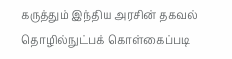கருத்தும் இந்திய அரசின் தகவல் தொழில்நுட்பக் கொள்கைப்படி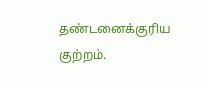தண்டனைக்குரிய குற்றம்.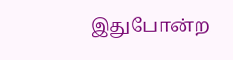இதுபோன்ற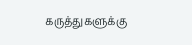கருத்துகளுக்கு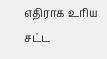எதிராக உரிய சட்ட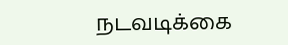நடவடிக்கை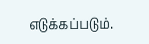எடுக்கப்படும்.